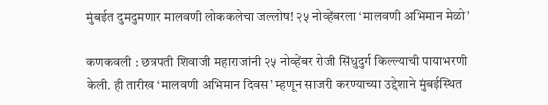मुंबईत दुमदुमणार मालवणी लोककलेचा जल्लोष! २५ नोव्हेंबरला ‘मालवणी अभिमान मेळो’

कणकवली : छत्रपती शिवाजी महाराजांनी २५ नोव्हेंबर रोजी सिंधुदुर्ग किल्ल्याची पायाभरणी केली. ही तारीख ‘मालवणी अभिमान दिवस’ म्हणून साजरी करण्याच्या उद्देशाने मुंबईस्थित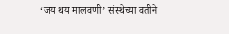‘जय थय मालवणी’ संस्थेच्या वतीने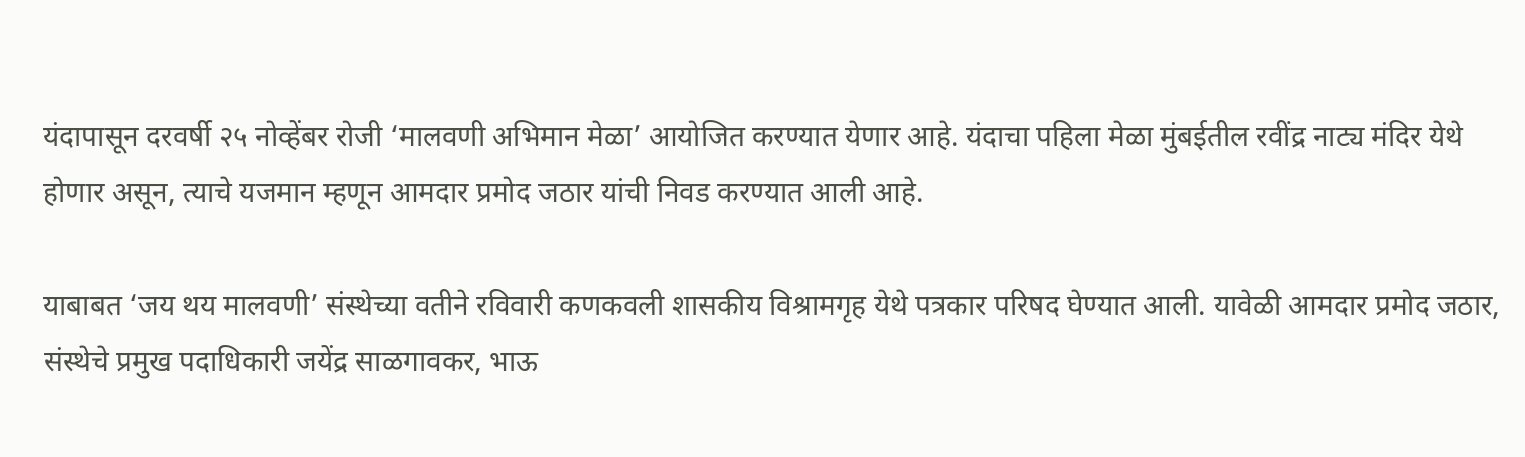यंदापासून दरवर्षी २५ नोव्हेंबर रोजी ‘मालवणी अभिमान मेळा’ आयोजित करण्यात येणार आहे. यंदाचा पहिला मेळा मुंबईतील रवींद्र नाट्य मंदिर येथे होणार असून, त्याचे यजमान म्हणून आमदार प्रमोद जठार यांची निवड करण्यात आली आहे.

याबाबत ‘जय थय मालवणी’ संस्थेच्या वतीने रविवारी कणकवली शासकीय विश्रामगृह येथे पत्रकार परिषद घेण्यात आली. यावेळी आमदार प्रमोद जठार, संस्थेचे प्रमुख पदाधिकारी जयेंद्र साळगावकर, भाऊ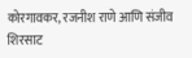कोरगावकर, रजनीश राणे आणि संजीव शिरसाट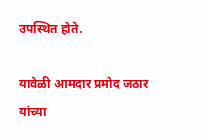उपस्थित होते.

यावेळी आमदार प्रमोद जठार यांच्या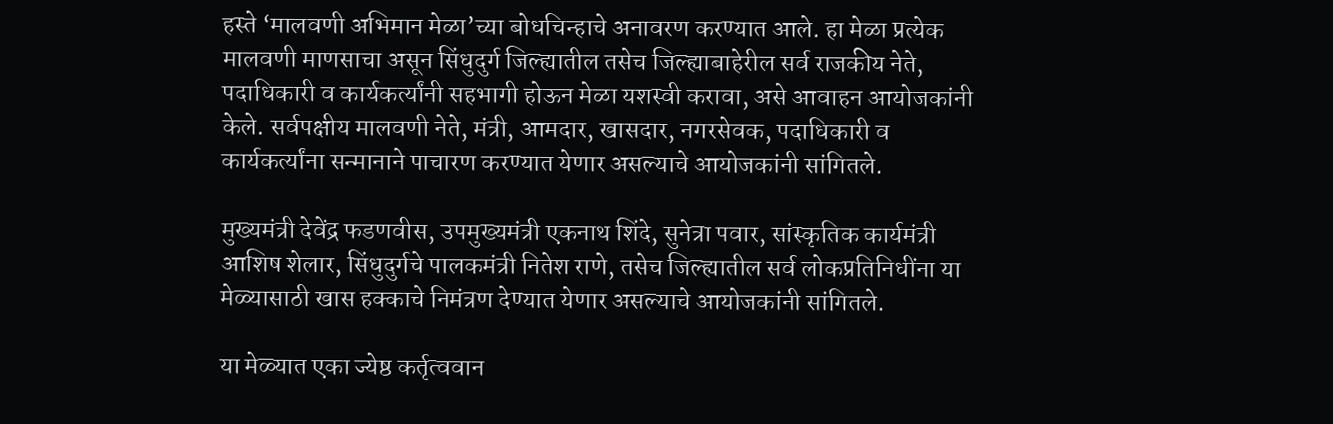हस्ते ‘मालवणी अभिमान मेळा’च्या बोधचिन्हाचे अनावरण करण्यात आले. हा मेळा प्रत्येक मालवणी माणसाचा असून सिंधुदुर्ग जिल्ह्यातील तसेच जिल्ह्याबाहेरील सर्व राजकीय नेते, पदाधिकारी व कार्यकर्त्यांनी सहभागी होऊन मेळा यशस्वी करावा, असे आवाहन आयोजकांनी केले. सर्वपक्षीय मालवणी नेते, मंत्री, आमदार, खासदार, नगरसेवक, पदाधिकारी व कार्यकर्त्यांना सन्मानाने पाचारण करण्यात येणार असल्याचे आयोजकांनी सांगितले.

मुख्यमंत्री देवेंद्र फडणवीस, उपमुख्यमंत्री एकनाथ शिंदे, सुनेत्रा पवार, सांस्कृतिक कार्यमंत्री आशिष शेलार, सिंधुदुर्गचे पालकमंत्री नितेश राणे, तसेच जिल्ह्यातील सर्व लोकप्रतिनिधींना या मेळ्यासाठी खास हक्काचे निमंत्रण देण्यात येणार असल्याचे आयोजकांनी सांगितले.

या मेळ्यात एका ज्येष्ठ कर्तृत्ववान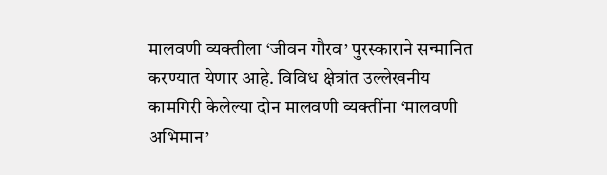मालवणी व्यक्तीला ‘जीवन गौरव’ पुरस्काराने सन्मानित करण्यात येणार आहे. विविध क्षेत्रांत उल्लेखनीय कामगिरी केलेल्या दोन मालवणी व्यक्तींना ‘मालवणी अभिमान’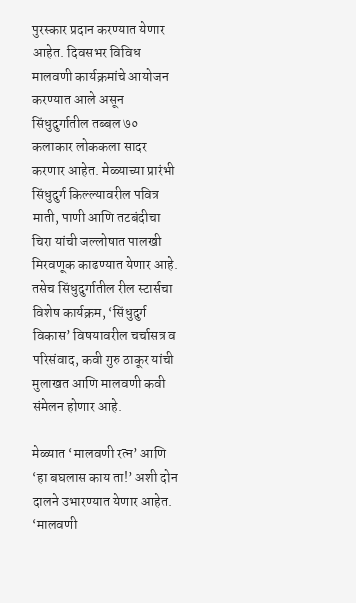पुरस्कार प्रदान करण्यात येणार आहेत. दिवसभर विविध मालवणी कार्यक्रमांचे आयोजन करण्यात आले असून सिंधुदुर्गातील तब्बल ७० कलाकार लोककला सादर करणार आहेत. मेळ्याच्या प्रारंभी सिंधुदुर्ग किल्ल्यावरील पवित्र माती, पाणी आणि तटबंदीचा चिरा यांची जल्लोषात पालखी मिरवणूक काढण्यात येणार आहे. तसेच सिंधुदुर्गातील रील स्टार्सचा विशेष कार्यक्रम, ‘सिंधुदुर्ग विकास’ विषयावरील चर्चासत्र व परिसंवाद, कवी गुरु ठाकूर यांची मुलाखत आणि मालवणी कवी संमेलन होणार आहे.

मेळ्यात ‘मालवणी रत्न’ आणि ‘हा बघलास काय ता!’ अशी दोन दालने उभारण्यात येणार आहेत. ‘मालवणी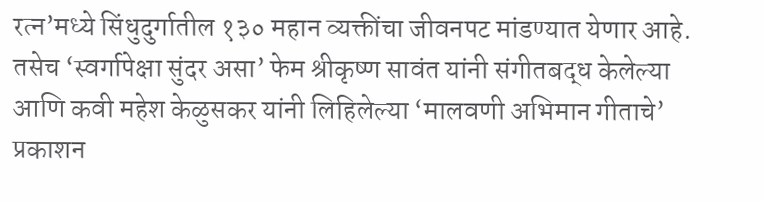रत्न’मध्ये सिंधुदुर्गातील १३० महान व्यक्तींचा जीवनपट मांडण्यात येणार आहे. तसेच ‘स्वर्गापेक्षा सुंदर असा’ फेम श्रीकृष्ण सावंत यांनी संगीतबद्ध केलेल्या आणि कवी महेश केळुसकर यांनी लिहिलेल्या ‘मालवणी अभिमान गीताचे’ प्रकाशन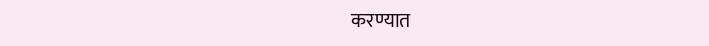करण्यात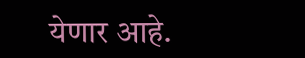येणार आहे.